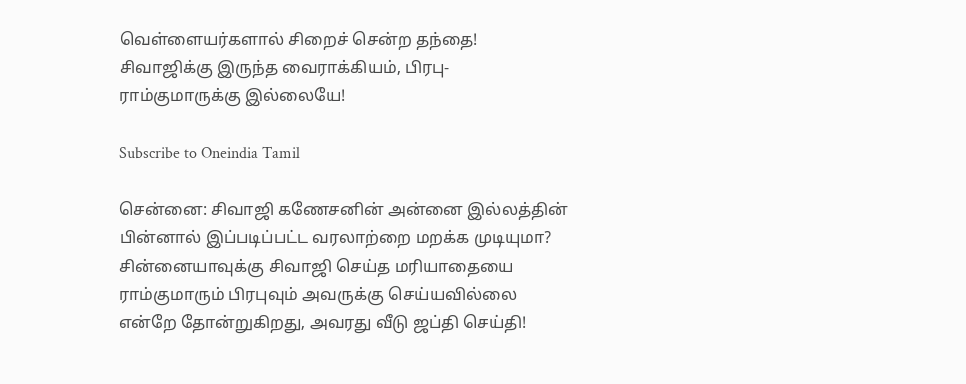வெள்ளையர்களால் சிறைச் சென்ற தந்தை! சிவாஜிக்கு இருந்த வைராக்கியம், பிரபு- ராம்குமாருக்கு இல்லையே!

Subscribe to Oneindia Tamil

சென்னை: சிவாஜி கணேசனின் அன்னை இல்லத்தின் பின்னால் இப்படிப்பட்ட வரலாற்றை மறக்க முடியுமா? சின்னையாவுக்கு சிவாஜி செய்த மரியாதையை ராம்குமாரும் பிரபுவும் அவருக்கு செய்யவில்லை என்றே தோன்றுகிறது, அவரது வீடு ஜப்தி செய்தி!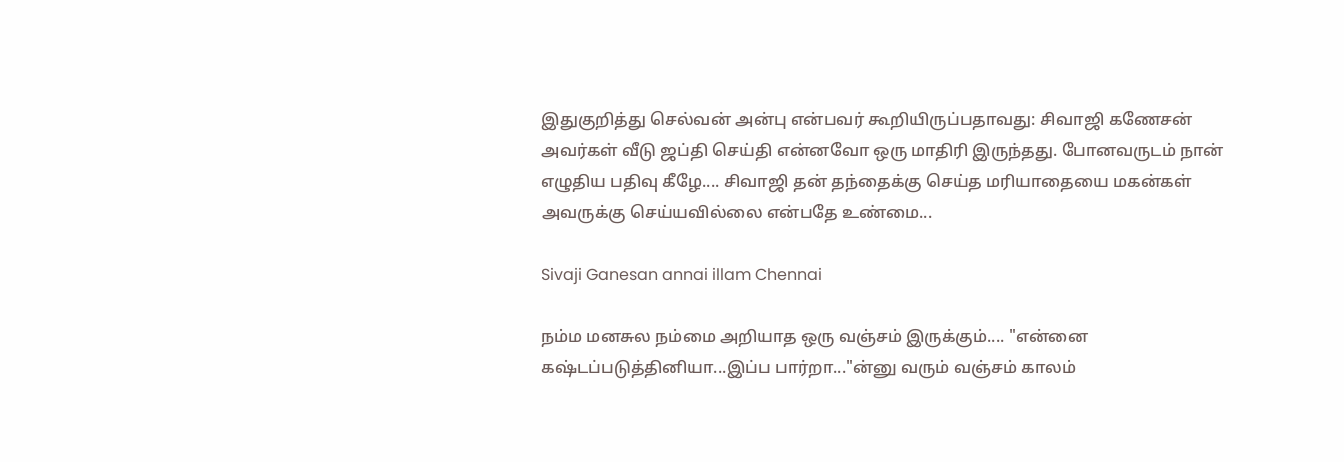இதுகுறித்து செல்வன் அன்பு என்பவர் கூறியிருப்பதாவது: சிவாஜி கணேசன் அவர்கள் வீடு ஜப்தி செய்தி என்னவோ ஒரு மாதிரி இருந்தது. போனவருடம் நான் எழுதிய பதிவு கீழே.... சிவாஜி தன் தந்தைக்கு செய்த மரியாதையை மகன்கள் அவருக்கு செய்யவில்லை என்பதே உண்மை...

Sivaji Ganesan annai illam Chennai

நம்ம மனசுல நம்மை அறியாத ஒரு வஞ்சம் இருக்கும்.... "என்னை கஷ்டப்படுத்தினியா...இப்ப பார்றா..."ன்னு வரும் வஞ்சம் காலம்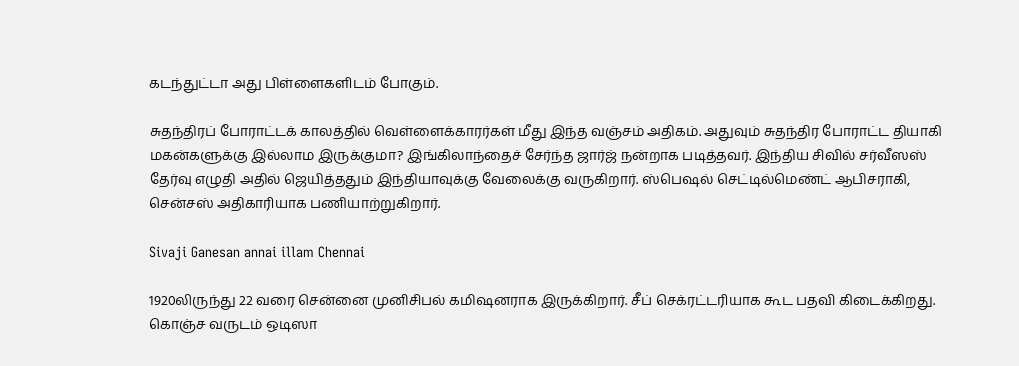கடந்துட்டா அது பிள்ளைகளிடம் போகும்.

சுதந்திரப் போராட்டக் காலத்தில் வெள்ளைக்காரர்கள் மீது இந்த வஞ்சம் அதிகம். அதுவும் சுதந்திர போராட்ட தியாகி மகன்களுக்கு இல்லாம இருக்குமா? இங்கிலாந்தைச் சேர்ந்த ஜார்ஜ் நன்றாக படித்தவர். இந்திய சிவில் சர்வீஸஸ் தேர்வு எழுதி அதில் ஜெயித்ததும் இந்தியாவுக்கு வேலைக்கு வருகிறார். ஸ்பெஷல் செட்டில்மெண்ட் ஆபிசராகி, சென்சஸ் அதிகாரியாக பணியாற்றுகிறார்.

Sivaji Ganesan annai illam Chennai

1920லிருந்து 22 வரை சென்னை முனிசிபல் கமிஷனராக இருக்கிறார். சீப் செக்ரட்டரியாக கூட பதவி கிடைக்கிறது. கொஞ்ச வருடம் ஒடிஸா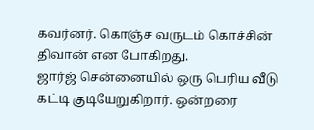கவர்னர். கொஞ்ச வருடம் கொச்சின் திவான் என போகிறது.
ஜார்ஜ் சென்னையில் ஒரு பெரிய வீடு கட்டி குடியேறுகிறார். ஒன்றரை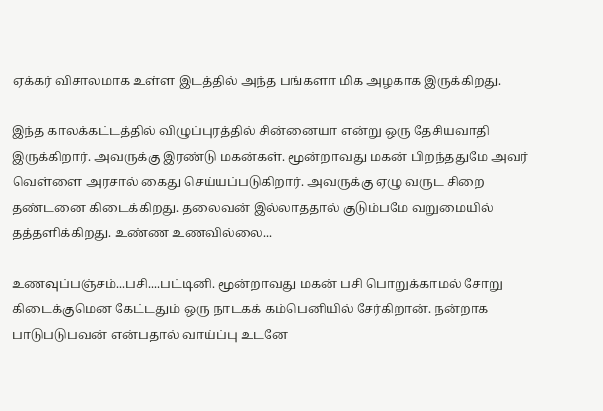ஏக்கர் விசாலமாக உள்ள இடத்தில் அந்த பங்களா மிக அழகாக இருக்கிறது.

இந்த காலக்கட்டத்தில் விழுப்புரத்தில் சின்னையா என்று ஒரு தேசியவாதி இருக்கிறார். அவருக்கு இரண்டு மகன்கள். மூன்றாவது மகன் பிறந்ததுமே அவர் வெள்ளை அரசால் கைது செய்யப்படுகிறார். அவருக்கு ஏழு வருட சிறை தண்டனை கிடைக்கிறது. தலைவன் இல்லாததால் குடும்பமே வறுமையில் தத்தளிக்கிறது. உண்ண உணவில்லை...

உணவுப்பஞ்சம்...பசி....பட்டினி. மூன்றாவது மகன் பசி பொறுக்காமல் சோறு கிடைக்குமென கேட்டதும் ஒரு நாடகக் கம்பெனியில் சேர்கிறான். நன்றாக பாடுபடுபவன் என்பதால் வாய்ப்பு உடனே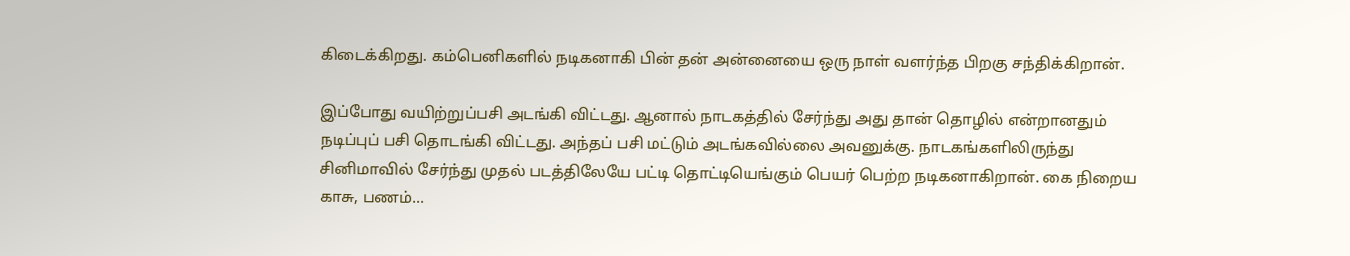கிடைக்கிறது. கம்பெனிகளில் நடிகனாகி பின் தன் அன்னையை ஒரு நாள் வளர்ந்த பிறகு சந்திக்கிறான்.

இப்போது வயிற்றுப்பசி அடங்கி விட்டது. ஆனால் நாடகத்தில் சேர்ந்து அது தான் தொழில் என்றானதும் நடிப்புப் பசி தொடங்கி விட்டது. அந்தப் பசி மட்டும் அடங்கவில்லை அவனுக்கு. நாடகங்களிலிருந்து சினிமாவில் சேர்ந்து முதல் படத்திலேயே பட்டி தொட்டியெங்கும் பெயர் பெற்ற நடிகனாகிறான். கை நிறைய காசு, பணம்...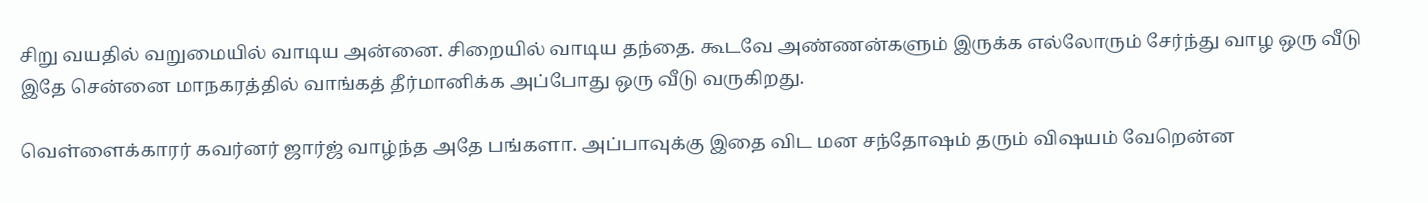சிறு வயதில் வறுமையில் வாடிய அன்னை. சிறையில் வாடிய தந்தை. கூடவே அண்ணன்களும் இருக்க எல்லோரும் சேர்ந்து வாழ ஒரு வீடு இதே சென்னை மாநகரத்தில் வாங்கத் தீர்மானிக்க அப்போது ஒரு வீடு வருகிறது.

வெள்ளைக்காரர் கவர்னர் ஜார்ஜ் வாழ்ந்த அதே பங்களா. அப்பாவுக்கு இதை விட மன சந்தோஷம் தரும் விஷயம் வேறென்ன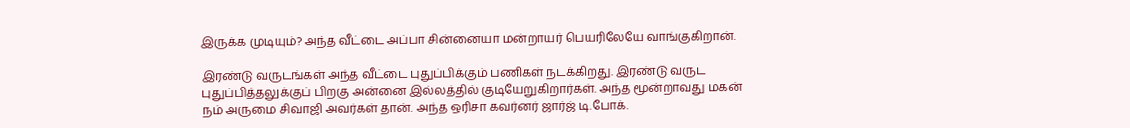இருக்க முடியும்? அந்த வீட்டை அப்பா சின்னையா மன்றாயர் பெயரிலேயே வாங்குகிறான்.

இரண்டு வருடங்கள் அந்த வீட்டை புதுப்பிக்கும் பணிகள் நடக்கிறது. இரண்டு வருட புதுப்பித்தலுக்குப் பிறகு அன்னை இல்லத்தில் குடியேறுகிறார்கள். அந்த மூன்றாவது மகன் நம் அருமை சிவாஜி அவர்கள் தான். அந்த ஒரிசா கவர்னர் ஜார்ஜ் டி.போக்.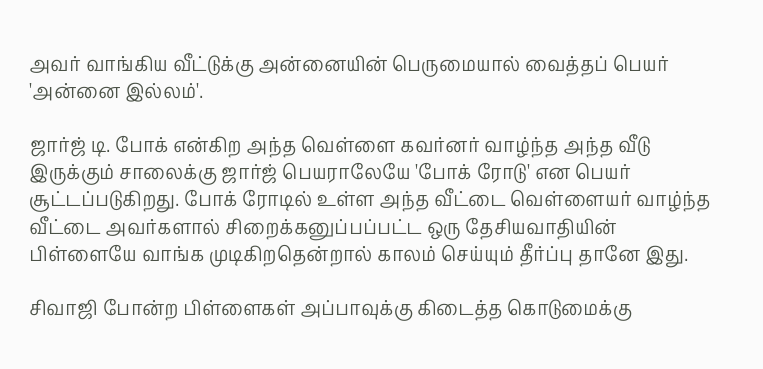அவர் வாங்கிய வீட்டுக்கு அன்னையின் பெருமையால் வைத்தப் பெயர் 'அன்னை இல்லம்'.

ஜார்ஜ் டி. போக் என்கிற அந்த வெள்ளை கவர்னர் வாழ்ந்த அந்த வீடு இருக்கும் சாலைக்கு ஜார்ஜ் பெயராலேயே 'போக் ரோடு' என பெயர் சூட்டப்படுகிறது. போக் ரோடில் உள்ள அந்த வீட்டை வெள்ளையர் வாழ்ந்த வீட்டை அவர்களால் சிறைக்கனுப்பப்பட்ட ஒரு தேசியவாதியின் பிள்ளையே வாங்க முடிகிறதென்றால் காலம் செய்யும் தீர்ப்பு தானே இது.

சிவாஜி போன்ற பிள்ளைகள் அப்பாவுக்கு கிடைத்த கொடுமைக்கு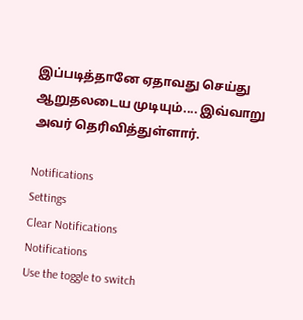இப்படித்தானே ஏதாவது செய்து ஆறுதலடைய முடியும்.... இவ்வாறு அவர் தெரிவித்துள்ளார்.

Notifications
Settings
Clear Notifications
Notifications
Use the toggle to switch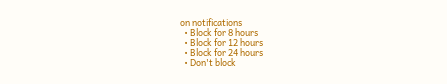on notifications
  • Block for 8 hours
  • Block for 12 hours
  • Block for 24 hours
  • Don't block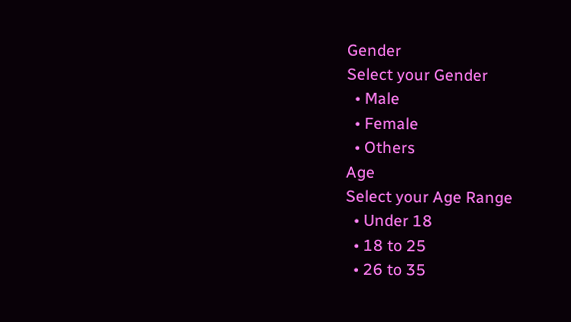Gender
Select your Gender
  • Male
  • Female
  • Others
Age
Select your Age Range
  • Under 18
  • 18 to 25
  • 26 to 35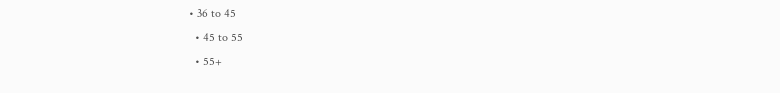• 36 to 45
  • 45 to 55
  • 55+